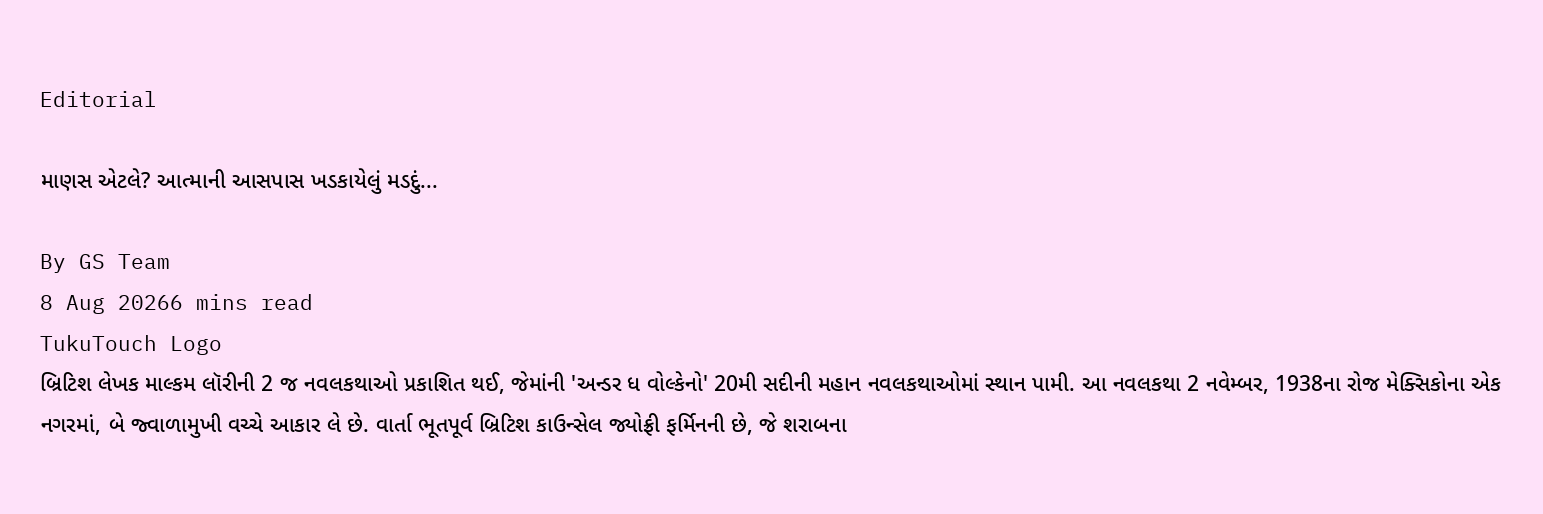Editorial

માણસ એટલે? આત્માની આસપાસ ખડકાયેલું મડદું...

By GS Team
8 Aug 20266 mins read
TukuTouch Logo
બ્રિટિશ લેખક માલ્કમ લૉરીની 2 જ નવલકથાઓ પ્રકાશિત થઈ, જેમાંની 'અન્ડર ધ વોલ્કેનો' 20મી સદીની મહાન નવલકથાઓમાં સ્થાન પામી. આ નવલકથા 2 નવેમ્બર, 1938ના રોજ મેક્સિકોના એક નગરમાં, બે જ્વાળામુખી વચ્ચે આકાર લે છે. વાર્તા ભૂતપૂર્વ બ્રિટિશ કાઉન્સેલ જ્યોફ્રી ફર્મિનની છે, જે શરાબના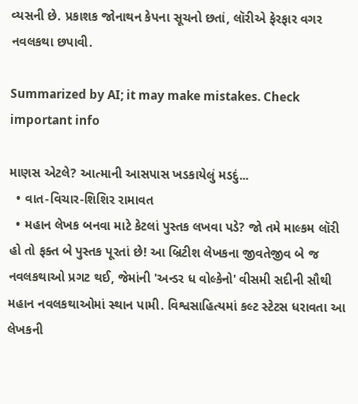વ્યસની છે. પ્રકાશક જોનાથન કેપના સૂચનો છતાં, લૉરીએ ફેરફાર વગર નવલકથા છપાવી.

Summarized by AI; it may make mistakes. Check important info

માણસ એટલે? આત્માની આસપાસ ખડકાયેલું મડદું...
  • વાત-વિચાર-શિશિર રામાવત
  • મહાન લેખક બનવા માટે કેટલાં પુસ્તક લખવા પડે? જો તમે માલ્કમ લૉરી હો તો ફક્ત બે પુસ્તક પૂરતાં છે! આ બ્રિટીશ લેખકના જીવતેજીવ બે જ નવલકથાઓ પ્રગટ થઈ, જેમાંની 'અન્ડર ધ વોલ્કેનો' વીસમી સદીની સૌથી મહાન નવલકથાઓમાં સ્થાન પામી. વિશ્વસાહિત્યમાં કલ્ટ સ્ટેટસ ધરાવતા આ લેખકની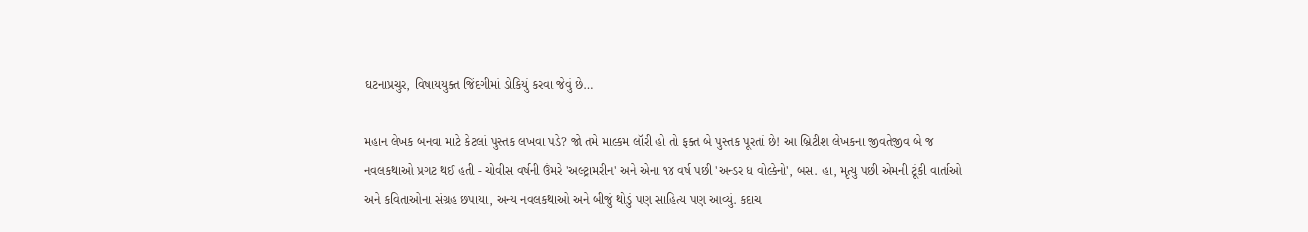ઘટનાપ્રચુર, વિષાયયુક્ત જિંદગીમાં ડોકિયું કરવા જેવું છે…

મહાન લેખક બનવા માટે કેટલાં પુસ્તક લખવા પડે? જો તમે માલ્કમ લૉરી હો તો ફક્ત બે પુસ્તક પૂરતાં છે! આ બ્રિટીશ લેખકના જીવતેજીવ બે જ નવલકથાઓ પ્રગટ થઈ હતી - ચોવીસ વર્ષની ઉંમરે 'અલ્ટ્રામરીન' અને એના ૧૪ વર્ષ પછી 'અન્ડર ધ વોલ્કેનો', બસ. હા, મૃત્યુ પછી એમની ટૂંકી વાર્તાઓ અને કવિતાઓના સંગ્રહ છપાયા, અન્ય નવલકથાઓ અને બીજું થોડું પણ સાહિત્ય પણ આવ્યું. કદાચ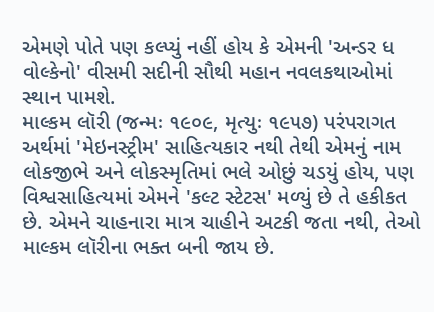એમણે પોતે પણ કલ્પ્યું નહીં હોય કે એમની 'અન્ડર ધ વોલ્કેનો' વીસમી સદીની સૌથી મહાન નવલકથાઓમાં સ્થાન પામશે.
માલ્કમ લૉરી (જન્મઃ ૧૯૦૯, મૃત્યુઃ ૧૯૫૭) પરંપરાગત અર્થમાં 'મેઇનસ્ટ્રીમ' સાહિત્યકાર નથી તેથી એમનું નામ લોકજીભે અને લોકસ્મૃતિમાં ભલે ઓછું ચડયું હોય, પણ વિશ્વસાહિત્યમાં એમને 'કલ્ટ સ્ટેટસ' મળ્યું છે તે હકીકત છે. એમને ચાહનારા માત્ર ચાહીને અટકી જતા નથી, તેઓ માલ્કમ લૉરીના ભક્ત બની જાય છે.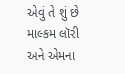એવું તે શું છે માલ્કમ લૉરી અને એમના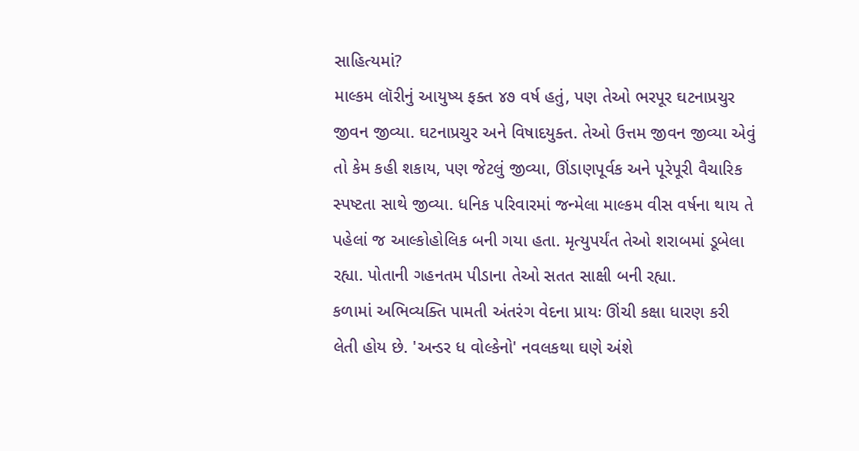સાહિત્યમાં?
માલ્કમ લૉરીનું આયુષ્ય ફક્ત ૪૭ વર્ષ હતું, પણ તેઓ ભરપૂર ઘટનાપ્રચુર જીવન જીવ્યા. ઘટનાપ્રચુર અને વિષાદયુક્ત. તેઓ ઉત્તમ જીવન જીવ્યા એવું તો કેમ કહી શકાય, પણ જેટલું જીવ્યા, ઊંડાણપૂર્વક અને પૂરેપૂરી વૈચારિક સ્પષ્ટતા સાથે જીવ્યા. ધનિક પરિવારમાં જન્મેલા માલ્કમ વીસ વર્ષના થાય તે પહેલાં જ આલ્કોહોલિક બની ગયા હતા. મૃત્યુપર્યંત તેઓ શરાબમાં ડૂબેલા રહ્યા. પોતાની ગહનતમ પીડાના તેઓ સતત સાક્ષી બની રહ્યા.
કળામાં અભિવ્યક્તિ પામતી અંતરંગ વેદના પ્રાયઃ ઊંચી કક્ષા ધારણ કરી લેતી હોય છે. 'અન્ડર ધ વોલ્કેનો' નવલકથા ઘણે અંશે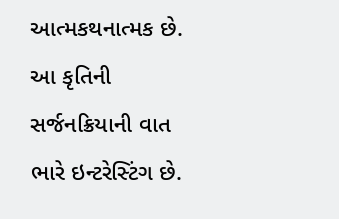આત્મકથનાત્મક છે. આ કૃતિની સર્જનક્રિયાની વાત ભારે ઇન્ટરેસ્ટિંગ છે.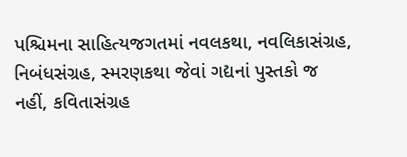પશ્ચિમના સાહિત્યજગતમાં નવલકથા, નવલિકાસંગ્રહ, નિબંધસંગ્રહ, સ્મરણકથા જેવાં ગદ્યનાં પુસ્તકો જ નહીં, કવિતાસંગ્રહ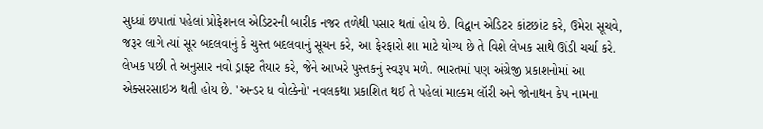સુધ્ધાં છપાતાં પહેલાં પ્રોફેશનલ એડિટરની બારીક નજર તળેથી પસાર થતાં હોય છે. વિદ્વાન એડિટર કાંટછાંટ કરે, ઉમેરા સૂચવે, જરૂર લાગે ત્યાં સૂર બદલવાનું કે ચુસ્ત બદલવાનું સૂચન કરે, આ ફેરફારો શા માટે યોગ્ય છે તે વિશે લેખક સાથે ઊંડી ચર્ચા કરે. લેખક પછી તે અનુસાર નવો ડ્રાફ્ટ તૈયાર કરે, જેને આખરે પુસ્તકનું સ્વરૂપ મળે. ભારતમાં પણ અંગ્રેજી પ્રકાશનોમાં આ એક્સરસાઇઝ થતી હોય છે. 'અન્ડર ધ વોલ્કેનો' નવલકથા પ્રકાશિત થઈ તે પહેલાં માલ્કમ લૉરી અને જોનાથન કેપ નામના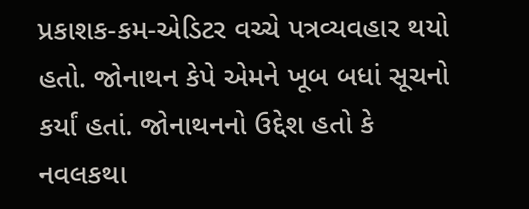પ્રકાશક-કમ-એડિટર વચ્ચે પત્રવ્યવહાર થયો હતો. જોનાથન કેપે એમને ખૂબ બધાં સૂચનો કર્યાં હતાં. જોનાથનનો ઉદ્દેશ હતો કે નવલકથા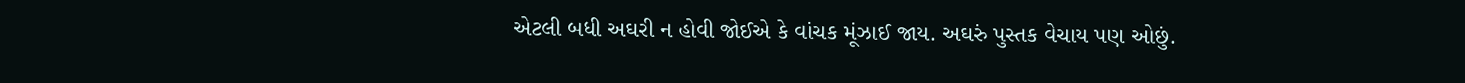એટલી બધી અઘરી ન હોવી જોઈએ કે વાંચક મૂંઝાઈ જાય. અઘરું પુસ્તક વેચાય પણ ઓછું.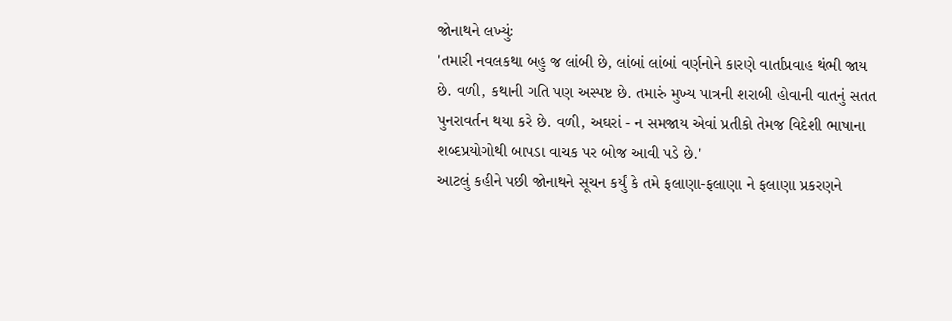જોનાથને લખ્યુંઃ
'તમારી નવલકથા બહુ જ લાંબી છે, લાંબાં લાંબાં વર્ણનોને કારણે વાર્તાપ્રવાહ થંભી જાય છે. વળી, કથાની ગતિ પણ અસ્પષ્ટ છે. તમારું મુખ્ય પાત્રની શરાબી હોવાની વાતનું સતત પુનરાવર્તન થયા કરે છે. વળી, અઘરાં - ન સમજાય એવાં પ્રતીકો તેમજ વિદેશી ભાષાના શબ્દપ્રયોગોથી બાપડા વાચક પર બોજ આવી પડે છે.'
આટલું કહીને પછી જોનાથને સૂચન કર્યું કે તમે ફલાણા-ફલાણા ને ફલાણા પ્રકરણને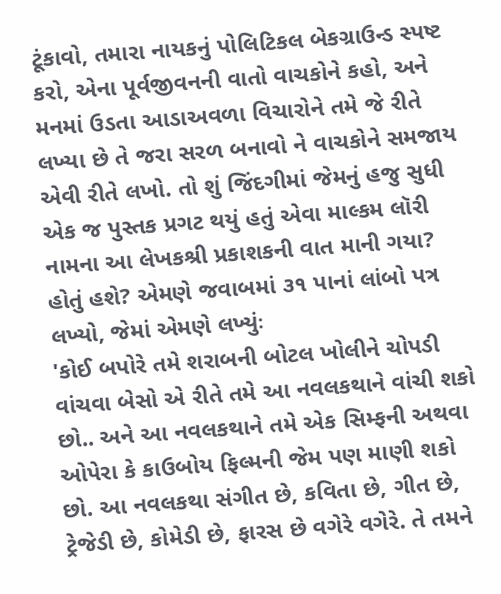ટૂંકાવો, તમારા નાયકનું પોલિટિકલ બેકગ્રાઉન્ડ સ્પષ્ટ કરો, એના પૂર્વજીવનની વાતો વાચકોને કહો, અને મનમાં ઉડતા આડાઅવળા વિચારોને તમે જે રીતે લખ્યા છે તે જરા સરળ બનાવો ને વાચકોને સમજાય એવી રીતે લખો. તો શું જિંદગીમાં જેમનું હજુ સુધી એક જ પુસ્તક પ્રગટ થયું હતું એવા માલ્કમ લૉરી નામના આ લેખકશ્રી પ્રકાશકની વાત માની ગયા? હોતું હશે? એમણે જવાબમાં ૩૧ પાનાં લાંબો પત્ર લખ્યો, જેમાં એમણે લખ્યુંઃ
'કોઈ બપોરે તમે શરાબની બોટલ ખોલીને ચોપડી વાંચવા બેસો એ રીતે તમે આ નવલકથાને વાંચી શકો છો.. અને આ નવલકથાને તમે એક સિમ્ફની અથવા ઓપેરા કે કાઉબોય ફિલ્મની જેમ પણ માણી શકો છો. આ નવલકથા સંગીત છે, કવિતા છે, ગીત છે, ટ્રેજેડી છે, કોમેડી છે, ફારસ છે વગેરે વગેરે. તે તમને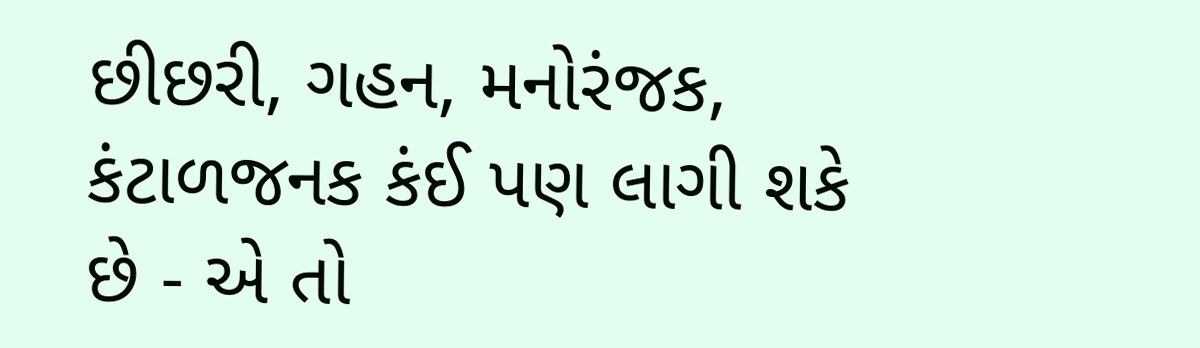છીછરી, ગહન, મનોરંજક, કંટાળજનક કંઈ પણ લાગી શકે છે - એ તો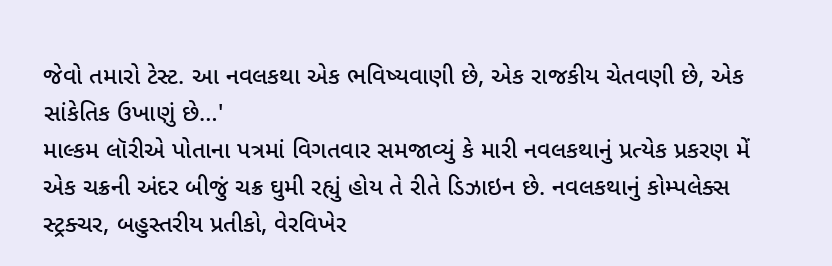જેવો તમારો ટેસ્ટ. આ નવલકથા એક ભવિષ્યવાણી છે, એક રાજકીય ચેતવણી છે, એક સાંકેતિક ઉખાણું છે…'
માલ્કમ લૉરીએ પોતાના પત્રમાં વિગતવાર સમજાવ્યું કે મારી નવલકથાનું પ્રત્યેક પ્રકરણ મેં એક ચક્રની અંદર બીજું ચક્ર ઘુમી રહ્યું હોય તે રીતે ડિઝાઇન છે. નવલકથાનું કોમ્પલેક્સ સ્ટ્રક્ચર, બહુસ્તરીય પ્રતીકો, વેરવિખેર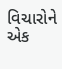વિચારોને એક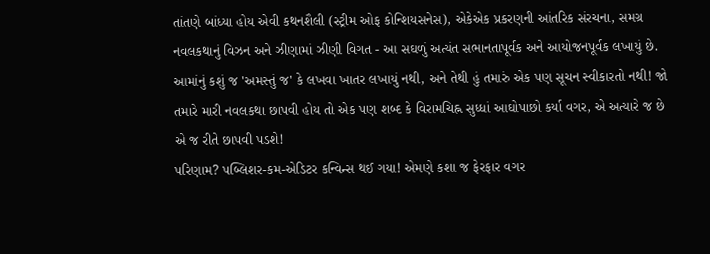તાંતણે બાંધ્યા હોય એવી કથનશૈલી (સ્ટ્રીમ ઓફ કોન્શિયસનેસ), એકેએક પ્રકરણની આંતરિક સંરચના, સમગ્ર નવલકથાનું વિઝન અને ઝીણામાં ઝીણી વિગત - આ સઘળું અત્યંત સભાનતાપૂર્વક અને આયોજનપૂર્વક લખાયું છે. આમાંનું કશું જ 'અમસ્તું જ' કે લખવા ખાતર લખાયું નથી, અને તેથી હું તમારું એક પણ સૂચન સ્વીકારતો નથી! જો તમારે મારી નવલકથા છાપવી હોય તો એક પણ શબ્દ કે વિરામચિહ્ન સુધ્ધાં આઘોપાછો કર્યા વગર, એ અત્યારે જ છે એ જ રીતે છાપવી પડશે!
પરિણામ? પબ્લિશર-કમ-એડિટર કન્વિન્સ થઈ ગયા! એમણે કશા જ ફેરફાર વગર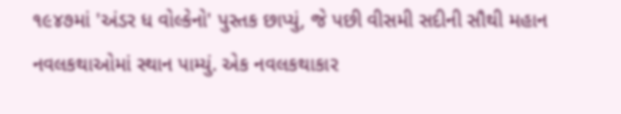૧૯૪૭માં 'અંડર ધ વોલ્કેનો' પુસ્તક છાપ્યું, જે પછી વીસમી સદીની સૌથી મહાન નવલકથાઓમાં સ્થાન પામ્યું. એક નવલકથાકાર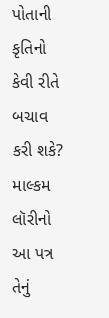પોતાની કૃતિનો કેવી રીતે બચાવ કરી શકે? માલ્કમ લૉરીનો આ પત્ર તેનું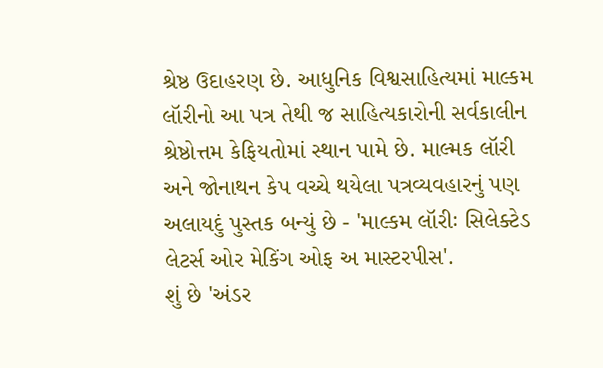શ્રેષ્ઠ ઉદાહરણ છે. આધુનિક વિશ્વસાહિત્યમાં માલ્કમ લૉરીનો આ પત્ર તેથી જ સાહિત્યકારોની સર્વકાલીન શ્રેષ્ઠોત્તમ કેફિયતોમાં સ્થાન પામે છે. માલ્મક લૉરી અને જોનાથન કેપ વચ્ચે થયેલા પત્રવ્યવહારનું પણ અલાયદું પુસ્તક બન્યું છે - 'માલ્કમ લૉરીઃ સિલેક્ટેડ લેટર્સ ઓર મેકિંગ ઓફ અ માસ્ટરપીસ'.
શું છે 'અંડર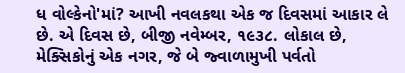ધ વોલ્કેનો'માં? આખી નવલકથા એક જ દિવસમાં આકાર લે છે. એ દિવસ છે, બીજી નવેમ્બર, ૧૯૩૮. લોકાલ છે, મેક્સિકોનું એક નગર, જે બે જ્વાળામુખી પર્વતો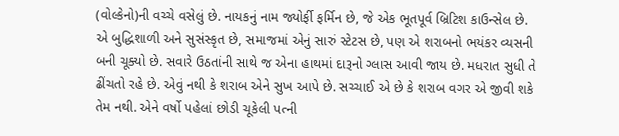(વોલ્કેનો)ની વચ્ચે વસેલું છે. નાયકનું નામ જ્યોર્ફી ફર્મિન છે, જે એક ભૂતપૂર્વ બ્રિટિશ કાઉન્સેલ છે. એ બુદ્ધિશાળી અને સુસંસ્કૃત છે, સમાજમાં એનું સારું સ્ટેટસ છે, પણ એ શરાબનો ભયંકર વ્યસની બની ચૂક્યો છે. સવારે ઉઠતાંની સાથે જ એના હાથમાં દારૂનો ગ્લાસ આવી જાય છે. મધરાત સુધી તે ઢીંચતો રહે છે. એવું નથી કે શરાબ એને સુખ આપે છે. સચ્ચાઈ એ છે કે શરાબ વગર એ જીવી શકે તેમ નથી. એને વર્ષો પહેલાં છોડી ચૂકેલી પત્ની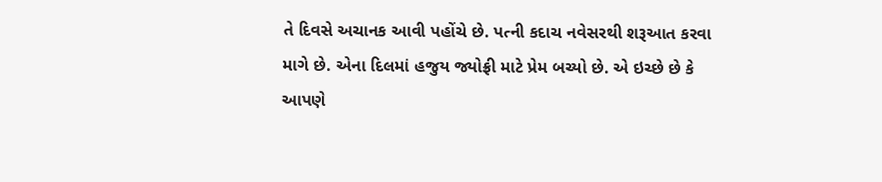તે દિવસે અચાનક આવી પહોંચે છે. પત્ની કદાચ નવેસરથી શરૂઆત કરવા માગે છે. એના દિલમાં હજુય જ્યોફ્રી માટે પ્રેમ બચ્યો છે. એ ઇચ્છે છે કે આપણે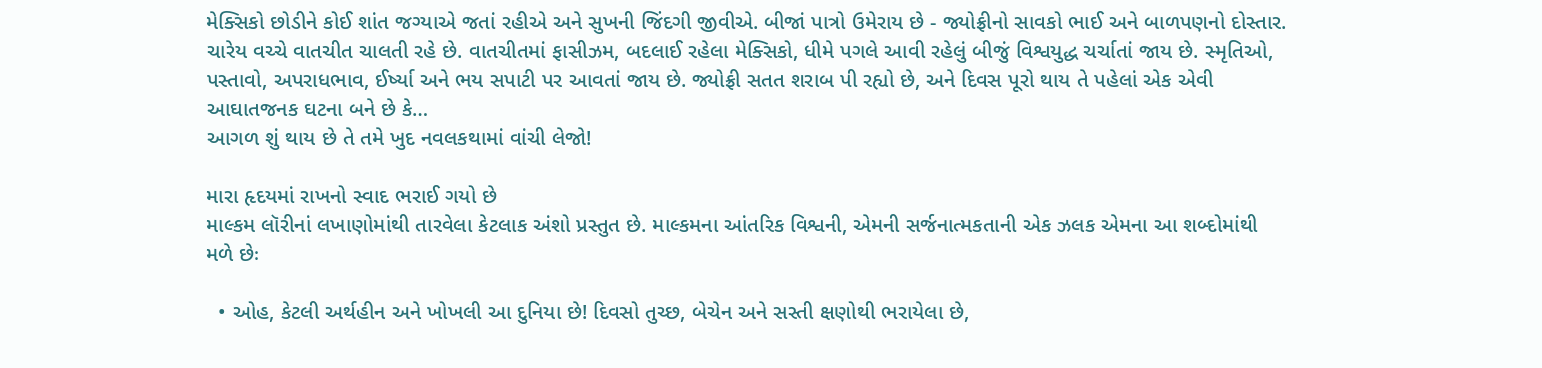મેક્સિકો છોડીને કોઈ શાંત જગ્યાએ જતાં રહીએ અને સુખની જિંદગી જીવીએ. બીજાં પાત્રો ઉમેરાય છે - જ્યોફ્રીનો સાવકો ભાઈ અને બાળપણનો દોસ્તાર. ચારેય વચ્ચે વાતચીત ચાલતી રહે છે. વાતચીતમાં ફાસીઝમ, બદલાઈ રહેલા મેક્સિકો, ધીમે પગલે આવી રહેલું બીજું વિશ્વયુદ્ધ ચર્ચાતાં જાય છે. સ્મૃતિઓ, પસ્તાવો, અપરાધભાવ, ઈર્ષ્યા અને ભય સપાટી પર આવતાં જાય છે. જ્યોફ્રી સતત શરાબ પી રહ્યો છે, અને દિવસ પૂરો થાય તે પહેલાં એક એવી આઘાતજનક ઘટના બને છે કે…
આગળ શું થાય છે તે તમે ખુદ નવલકથામાં વાંચી લેજો!

મારા હૃદયમાં રાખનો સ્વાદ ભરાઈ ગયો છે
માલ્કમ લૉરીનાં લખાણોમાંથી તારવેલા કેટલાક અંશો પ્રસ્તુત છે. માલ્કમના આંતરિક વિશ્વની, એમની સર્જનાત્મકતાની એક ઝલક એમના આ શબ્દોમાંથી મળે છેઃ

  • ઓહ, કેટલી અર્થહીન અને ખોખલી આ દુનિયા છે! દિવસો તુચ્છ, બેચેન અને સસ્તી ક્ષણોથી ભરાયેલા છે,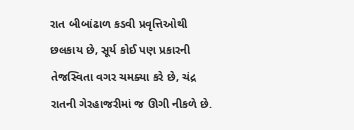રાત બીબાંઢાળ કડવી પ્રવૃત્તિઓથી છલકાય છે, સૂર્ય કોઈ પણ પ્રકારની તેજસ્વિતા વગર ચમક્યા કરે છે, ચંદ્ર રાતની ગેરહાજરીમાં જ ઊગી નીકળે છે.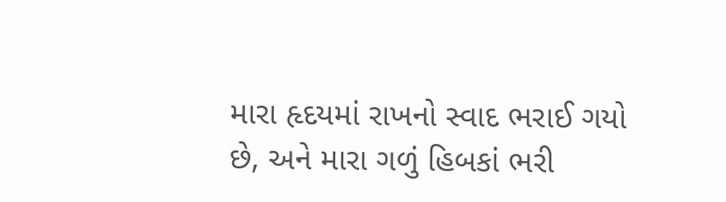મારા હૃદયમાં રાખનો સ્વાદ ભરાઈ ગયો છે, અને મારા ગળું હિબકાં ભરી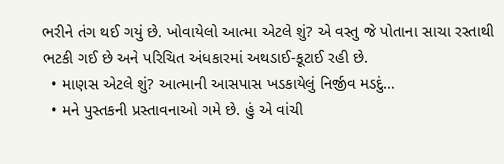ભરીને તંગ થઈ ગયું છે. ખોવાયેલો આત્મા એટલે શું? એ વસ્તુ જે પોતાના સાચા રસ્તાથી ભટકી ગઈ છે અને પરિચિત અંધકારમાં અથડાઈ-કૂટાઈ રહી છે.
  • માણસ એટલે શું? આત્માની આસપાસ ખડકાયેલું નિર્જીવ મડદું…
  • મને પુસ્તકની પ્રસ્તાવનાઓ ગમે છે. હું એ વાંચી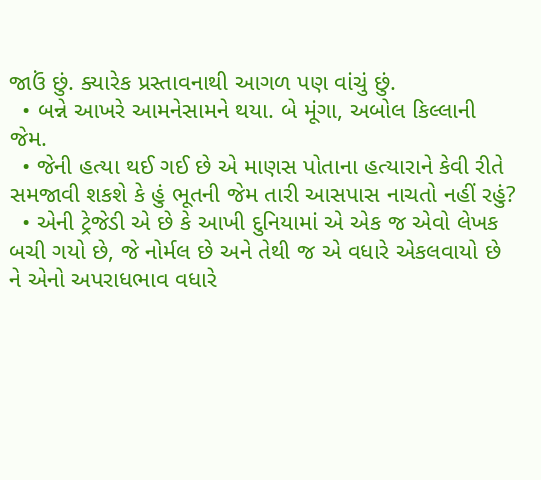જાઉં છું. ક્યારેક પ્રસ્તાવનાથી આગળ પણ વાંચું છું.
  • બન્ને આખરે આમનેસામને થયા. બે મૂંગા, અબોલ કિલ્લાની જેમ.
  • જેની હત્યા થઈ ગઈ છે એ માણસ પોતાના હત્યારાને કેવી રીતે સમજાવી શકશે કે હું ભૂતની જેમ તારી આસપાસ નાચતો નહીં રહું?
  • એની ટ્રેજેડી એ છે કે આખી દુનિયામાં એ એક જ એવો લેખક બચી ગયો છે, જે નોર્મલ છે અને તેથી જ એ વધારે એકલવાયો છે ને એનો અપરાધભાવ વધારે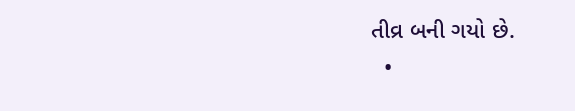તીવ્ર બની ગયો છે.
  •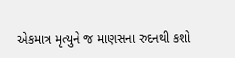એકમાત્ર મૃત્યુને જ માણસના રુદનથી કશો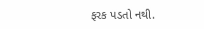ફરક પડતો નથી.